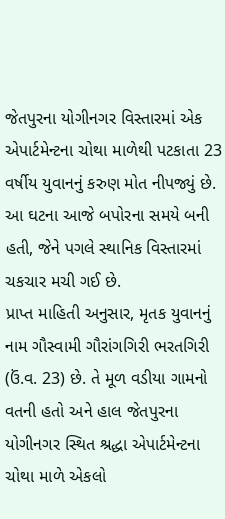જેતપુરના યોગીનગર વિસ્તારમાં એક એપાર્ટમેન્ટના ચોથા માળેથી પટકાતા 23 વર્ષીય યુવાનનું કરુણ મોત નીપજ્યું છે. આ ઘટના આજે બપોરના સમયે બની હતી, જેને પગલે સ્થાનિક વિસ્તારમાં ચકચાર મચી ગઈ છે.
પ્રાપ્ત માહિતી અનુસાર, મૃતક યુવાનનું નામ ગૌસ્વામી ગૌરાંગગિરી ભરતગિરી (ઉં.વ. 23) છે. તે મૂળ વડીયા ગામનો વતની હતો અને હાલ જેતપુરના યોગીનગર સ્થિત શ્રદ્ધા એપાર્ટમેન્ટના ચોથા માળે એકલો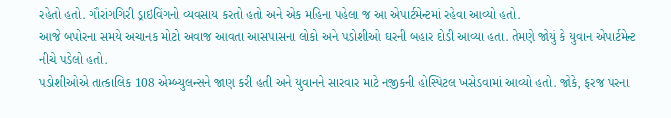રહેતો હતો. ગૌરાંગગિરી ડ્રાઇવિંગનો વ્યવસાય કરતો હતો અને એક મહિના પહેલા જ આ એપાર્ટમેન્ટમાં રહેવા આવ્યો હતો.
આજે બપોરના સમયે અચાનક મોટો અવાજ આવતા આસપાસના લોકો અને પડોશીઓ ઘરની બહાર દોડી આવ્યા હતા. તેમણે જોયું કે યુવાન એપાર્ટમેન્ટ નીચે પડેલો હતો.
પડોશીઓએ તાત્કાલિક 108 એમ્બ્યુલન્સને જાણ કરી હતી અને યુવાનને સારવાર માટે નજીકની હોસ્પિટલ ખસેડવામાં આવ્યો હતો. જોકે, ફરજ પરના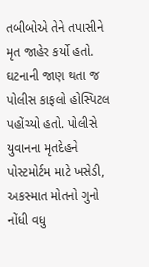તબીબોએ તેને તપાસીને મૃત જાહેર કર્યો હતો. ઘટનાની જાણ થતા જ પોલીસ કાફલો હોસ્પિટલ પહોંચ્યો હતો. પોલીસે યુવાનના મૃતદેહને પોસ્ટમોર્ટમ માટે ખસેડી, અકસ્માત મોતનો ગુનો નોંધી વધુ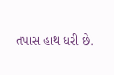તપાસ હાથ ધરી છે.